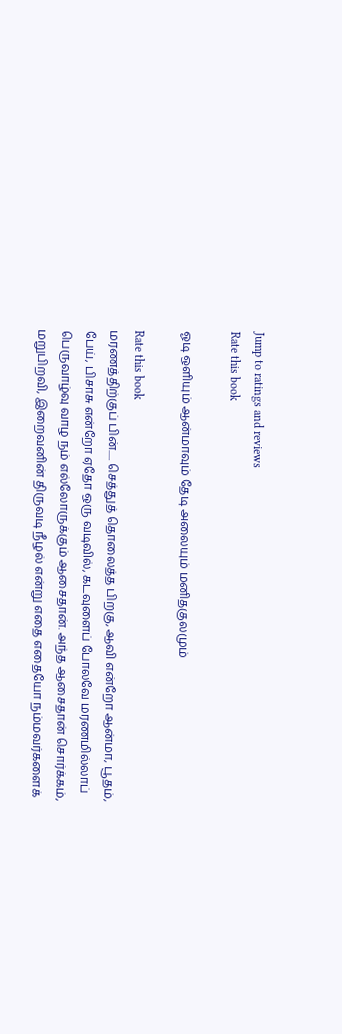Jump to ratings and reviews
Rate this book

ஓடி ஒளியும் ஆன்மாவும் தேடி அலையும் மனிதகுலமும்

Rate this book
மரணத்திற்குப் பின்..... செத்துத் தொலைத்த பிறகு, ஆவி என்றோ ஆன்மா, பூதம், பேய், பிசாசு என்றோ ஏதோ ஒரு வடிவில், கடவுளைப் போலவே மரணமில்லாப் பெருவாழ்வு வாழ நம் எல்லோருக்கும் ஆசைதான். அந்த ஆசைதான் சொர்க்கம், மறுபிறவி, இறைவனின் திருவடி நீழல் என்று எதை எதையோ நம்மவர்களைக்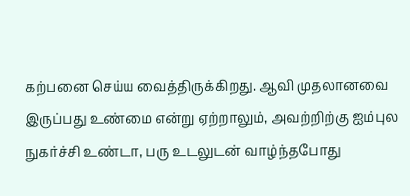கற்பனை செய்ய வைத்திருக்கிறது. ஆவி முதலானவை இருப்பது உண்மை என்று ஏற்றாலும், அவற்றிற்கு ஐம்புல நுகர்ச்சி உண்டா, பரு உடலுடன் வாழ்ந்தபோது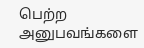பெற்ற அனுபவங்களை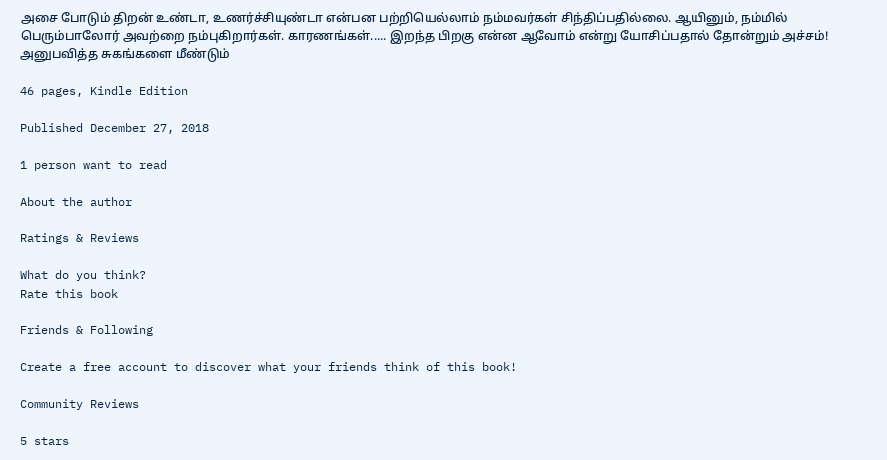அசை போடும் திறன் உண்டா, உணர்ச்சியுண்டா என்பன பற்றியெல்லாம் நம்மவர்கள் சிந்திப்பதில்லை. ஆயினும், நம்மில் பெரும்பாலோர் அவற்றை நம்புகிறார்கள். காரணங்கள்..... இறந்த பிறகு என்ன ஆவோம் என்று யோசிப்பதால் தோன்றும் அச்சம்! அனுபவித்த சுகங்களை மீண்டும்

46 pages, Kindle Edition

Published December 27, 2018

1 person want to read

About the author

Ratings & Reviews

What do you think?
Rate this book

Friends & Following

Create a free account to discover what your friends think of this book!

Community Reviews

5 stars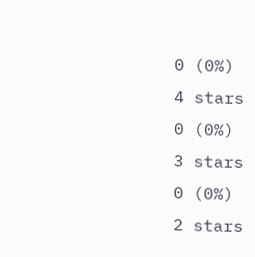0 (0%)
4 stars
0 (0%)
3 stars
0 (0%)
2 stars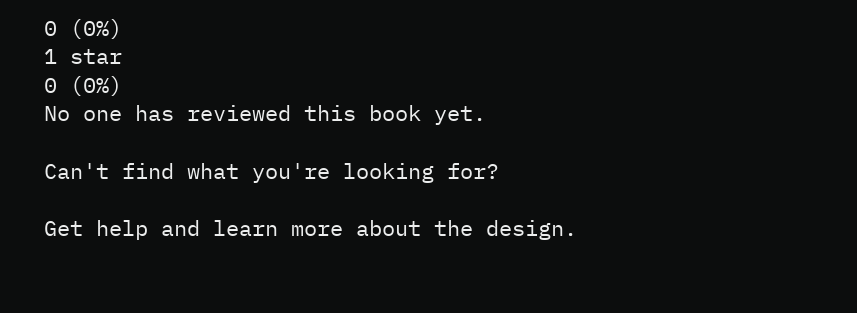0 (0%)
1 star
0 (0%)
No one has reviewed this book yet.

Can't find what you're looking for?

Get help and learn more about the design.